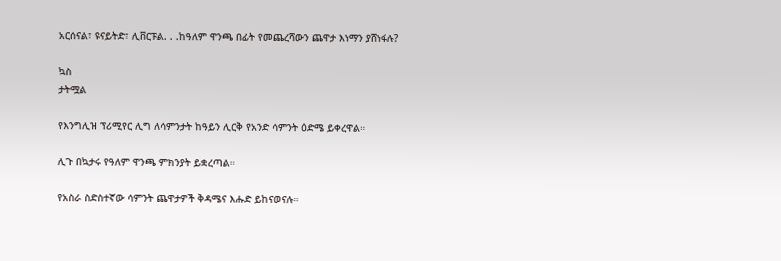አርሰናል፣ ዩናይትድ፣ ሊቨርፑል. . .ከዓለም ዋንጫ በፊት የመጨረሻውን ጨዋታ እነማን ያሸነፋሉ?

ኳስ
ታትሟል

የእንግሊዝ ፕሪሚየር ሊግ ለሳምንታት ከዓይን ሊርቅ የአንድ ሳምንት ዕድሜ ይቀረዋል።

ሊጉ በኳታሩ የዓለም ዋንጫ ምክንያት ይቋረጣል።

የአስራ ስድስተኛው ሳምንት ጨዋታዎች ቅዳሜና እሑድ ይከናወናሉ።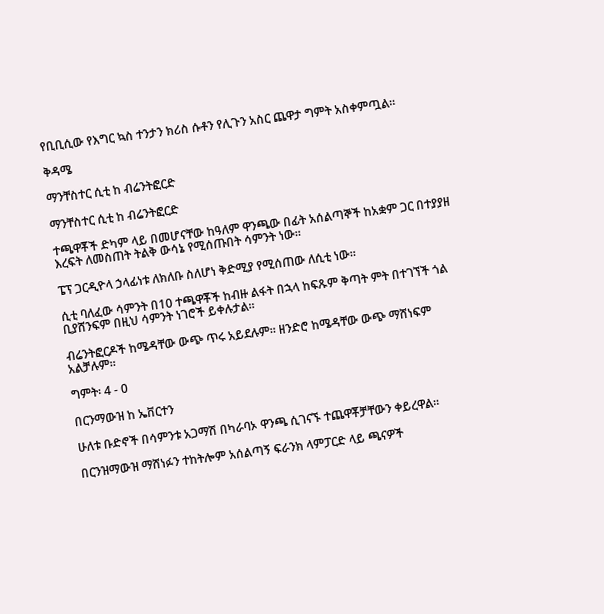የቢቢሲው የእግር ኳስ ተንታን ክሪስ ሱቶን የሊጉን አስር ጨዋታ ግምት አስቀምጧል።

ቅዳሜ

ማንቸስተር ሲቲ ከ ብሬንትፎርድ

ማንቸስተር ሲቲ ከ ብሬንትፎርድ

ተጫዋቾች ድካም ላይ በመሆናቸው ከዓለም ዋንጫው በፊት አሰልጣኞች ከአቋም ጋር በተያያዘ እረፍት ለመስጠት ትልቅ ውሳኔ የሚሰጡበት ሳምንት ነው።

ፔፕ ጋርዲዮላ ኃላፊነቱ ለክለቡ ስለሆነ ቅድሚያ የሚሰጠው ለሲቲ ነው።

ሲቲ ባለፈው ሳምንት በ10 ተጫዋቾች ከብዙ ልፋት በኋላ ከፍጹም ቅጣት ምት በተገኘች ጎል ቢያሸንፍም በዚህ ሳምንት ነገሮች ይቀሉታል።

ብሬንትፎርዶች ከሜዳቸው ውጭ ጥሩ አይደሉም። ዘንድሮ ከሜዳቸው ውጭ ማሸነፍም አልቻሉም።

ግምት፡ 4 - 0

በርንማውዝ ከ ኤቨርተን

ሁለቱ ቡድኖች በሳምንቱ አጋማሽ በካራባኦ ዋንጫ ሲገናኙ ተጨዋቾቻቸውን ቀይረዋል።

በርንዝማውዝ ማሸነፉን ተከትሎም አሰልጣኝ ፍራንክ ላምፓርድ ላይ ጫናዎች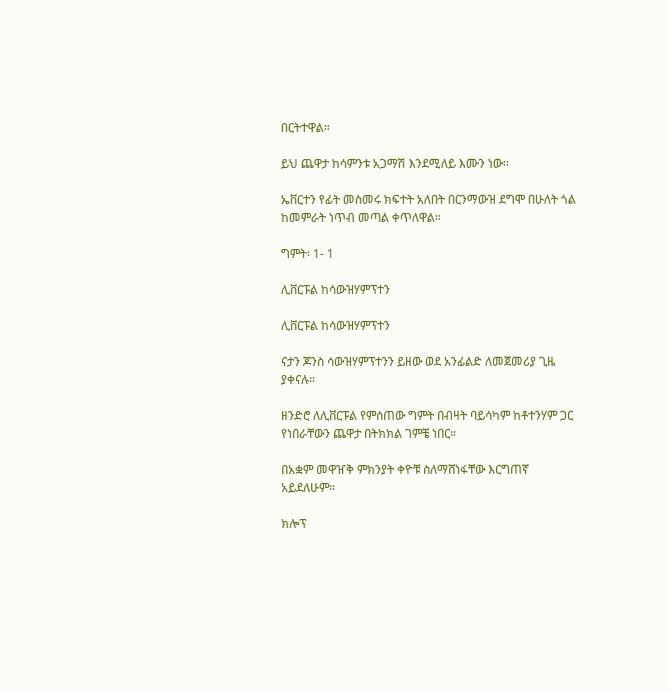በርትተዋል።

ይህ ጨዋታ ከሳምንቱ አጋማሽ እንደሚለይ እሙን ነው።

ኤቨርተን የፊት መስመሩ ክፍተት አለበት በርንማውዝ ደግሞ በሁለት ጎል ከመምራት ነጥብ መጣል ቀጥለዋል።

ግምት፡ 1- 1

ሊቨርፑል ከሳውዝሃምፕተን

ሊቨርፑል ከሳውዝሃምፕተን

ናታን ጆንስ ሳውዝሃምፕተንን ይዘው ወደ አንፊልድ ለመጀመሪያ ጊዜ ያቀናሉ።

ዘንድሮ ለሊቨርፑል የምሰጠው ግምት በብዛት ባይሳካም ከቶተንሃም ጋር የነበራቸውን ጨዋታ በትክክል ገምቼ ነበር።

በአቋም መዋዠቅ ምክንያት ቀዮቹ ስለማሸነፋቸው እርግጠኛ አይደለሁም።

ክሎፕ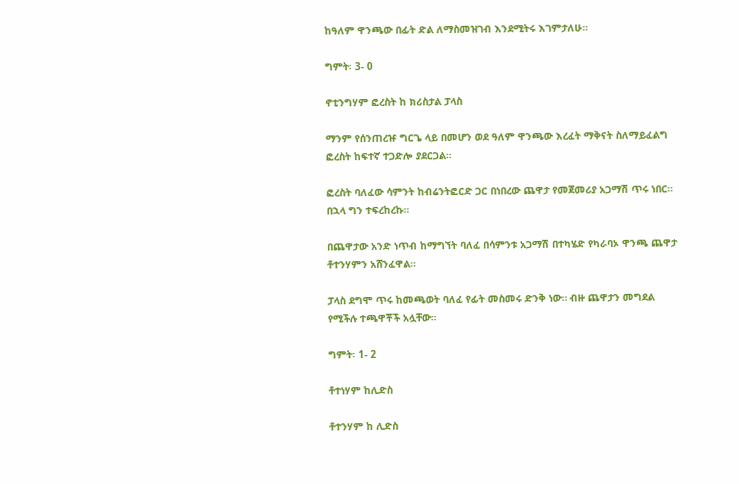ከዓለም ዋንጫው በፊት ድል ለማስመዝገብ እንደሚትሩ እገምታለሁ።

ግምት፡ 3- 0

ኖቲንግሃም ፎረስት ከ ክሪስታል ፓላስ

ማንም የሰንጠረዡ ግርጌ ላይ በመሆን ወደ ዓለም ዋንጫው እረፈት ማቅናት ስለማይፈልግ ፎረስት ከፍተኛ ተጋድሎ ያደርጋል።

ፎረስት ባለፈው ሳምንት ከብሬንትፎርድ ጋር በነበረው ጨዋታ የመጀመሪያ አጋማሽ ጥሩ ነበር። በኋላ ግን ተፍረከረኩ።

በጨዋታው አንድ ነጥብ ከማግኘት ባለፈ በሳምንቱ አጋማሽ በተካሄድ የካራባኦ ዋንጫ ጨዋታ ቶተንሃምን አሸንፈዋል።

ፓላስ ደግሞ ጥሩ ከመጫወት ባለፈ የፊት መስመሩ ድንቅ ነው። ብዙ ጨዋታን መግደል የሚችሉ ተጫዋቾች አሏቸው።

ግምት፡ 1- 2

ቶተነሃም ከሊድስ

ቶተንሃም ከ ሊድስ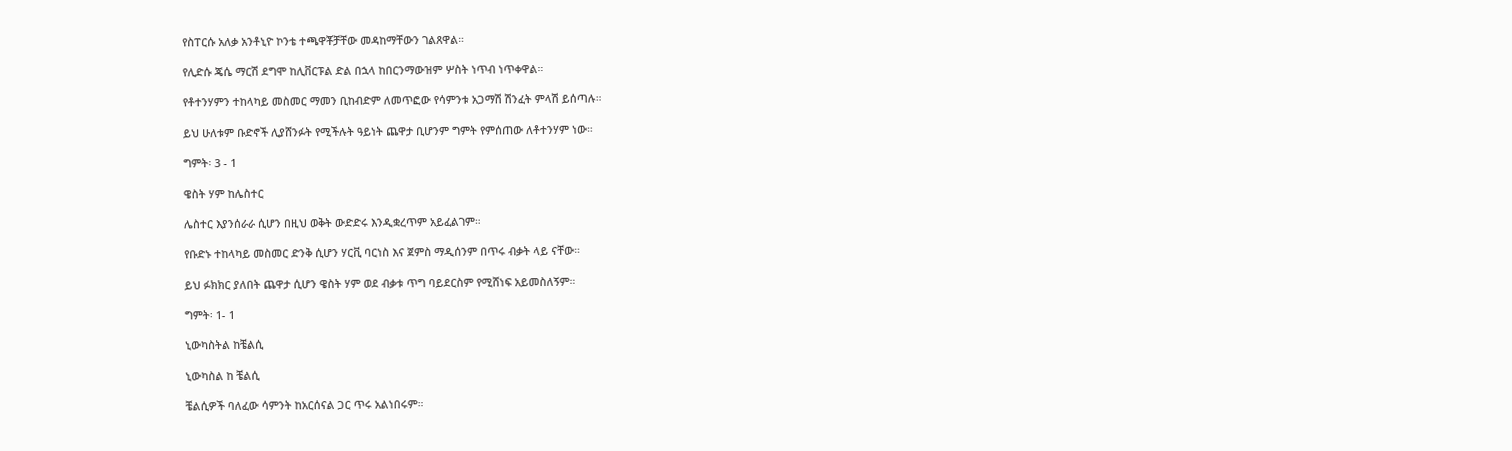የስፐርሱ አለቃ አንቶኒዮ ኮንቴ ተጫዋቾቻቸው መዳከማቸውን ገልጸዋል።

የሊድሱ ጄሴ ማርሽ ደግሞ ከሊቨርፑል ድል በኋላ ከበርንማውዝም ሦስት ነጥብ ነጥቀዋል።

የቶተንሃምን ተከላካይ መስመር ማመን ቢከብድም ለመጥፎው የሳምንቱ አጋማሽ ሽንፈት ምላሽ ይሰጣሉ።

ይህ ሁለቱም ቡድኖች ሊያሸንፉት የሚችሉት ዓይነት ጨዋታ ቢሆንም ግምት የምሰጠው ለቶተንሃም ነው።

ግምት፡ 3 - 1

ዌስት ሃም ከሌስተር

ሌስተር እያንሰራራ ሲሆን በዚህ ወቅት ውድድሩ እንዲቋረጥም አይፈልገም።

የቡድኑ ተከላካይ መስመር ድንቅ ሲሆን ሃርቪ ባርነስ እና ጀምስ ማዲሰንም በጥሩ ብቃት ላይ ናቸው።

ይህ ፉክክር ያለበት ጨዋታ ሲሆን ዌስት ሃም ወደ ብቃቱ ጥግ ባይደርስም የሚሸነፍ አይመስለኝም።

ግምት፡ 1- 1

ኒውካስትል ከቼልሲ

ኒውካስል ከ ቼልሲ

ቼልሲዎች ባለፈው ሳምንት ከአርሰናል ጋር ጥሩ አልነበሩም።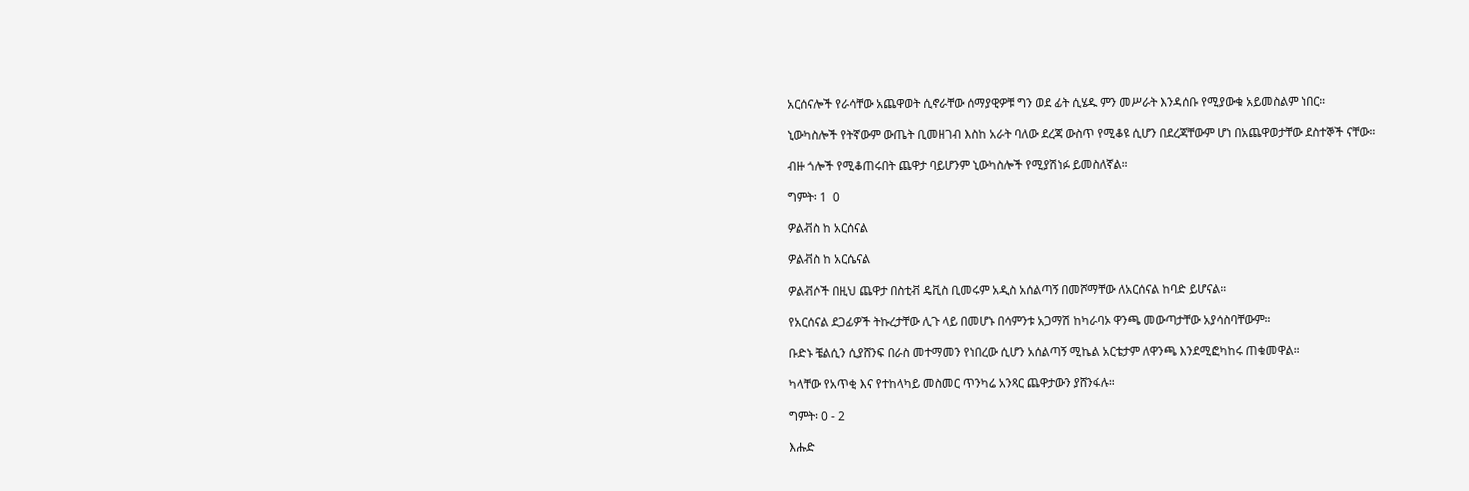አርሰናሎች የራሳቸው አጨዋወት ሲኖራቸው ሰማያዊዎቹ ግን ወደ ፊት ሲሄዱ ምን መሥራት እንዳሰቡ የሚያውቁ አይመስልም ነበር።

ኒውካስሎች የትኛውም ውጤት ቢመዘገብ እስከ አራት ባለው ደረጃ ውስጥ የሚቆዩ ሲሆን በደረጃቸውም ሆነ በአጨዋወታቸው ደስተኞች ናቸው።

ብዙ ጎሎች የሚቆጠሩበት ጨዋታ ባይሆንም ኒውካስሎች የሚያሽነፉ ይመስለኛል።

ግምት፡ 1  0

ዎልቭስ ከ አርሰናል

ዎልቭስ ከ አርሴናል

ዎልቭሶች በዚህ ጨዋታ በስቲቭ ዴቪስ ቢመሩም አዲስ አሰልጣኝ በመሾማቸው ለአርሰናል ከባድ ይሆናል።

የአርሰናል ደጋፊዎች ትኩረታቸው ሊጉ ላይ በመሆኑ በሳምንቱ አጋማሽ ከካራባኦ ዋንጫ መውጣታቸው አያሳስባቸውም።

ቡድኑ ቼልሲን ሲያሸንፍ በራስ መተማመን የነበረው ሲሆን አሰልጣኝ ሚኬል አርቴታም ለዋንጫ እንደሚፎካከሩ ጠቁመዋል።

ካላቸው የአጥቂ እና የተከላካይ መስመር ጥንካሬ አንጻር ጨዋታውን ያሸንፋሉ።

ግምት፡ 0 - 2

እሑድ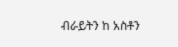ብራይትን ከ አስቶን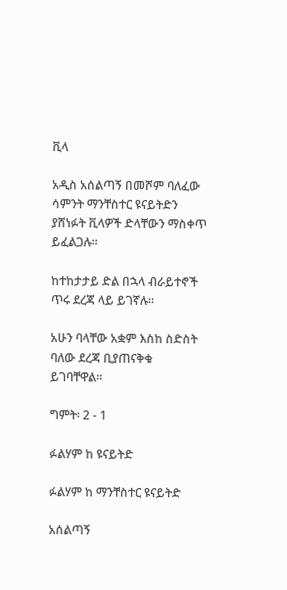ቪላ

አዲስ አሰልጣኝ በመሾም ባለፈው ሳምንት ማንቸስተር ዩናይትድን ያሸነፉት ቪላዎች ድላቸውን ማስቀጥ ይፈልጋሉ።

ከተከታታይ ድል በኋላ ብራይተኖች ጥሩ ደረጃ ላይ ይገኛሉ።

አሁን ባላቸው አቋም እስከ ስድስት ባለው ደረጃ ቢያጠናቅቁ ይገባቸዋል።

ግምት፡ 2 - 1

ፉልሃም ከ ዩናይትድ

ፉልሃም ከ ማንቸስተር ዩናይትድ

አሰልጣኝ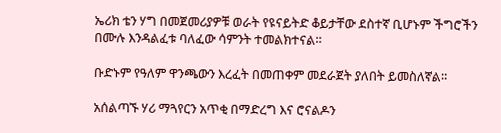ኤሪክ ቴን ሃግ በመጀመሪያዎቹ ወራት የዩናይትድ ቆይታቸው ደስተኛ ቢሆኑም ችግሮችን በሙሉ እንዳልፈቱ ባለፈው ሳምንት ተመልክተናል።

ቡድኑም የዓለም ዋንጫውን እረፈት በመጠቀም መደራጀት ያለበት ይመስለኛል።

አሰልጣኙ ሃሪ ማጓየርን አጥቂ በማድረግ እና ሮናልዶን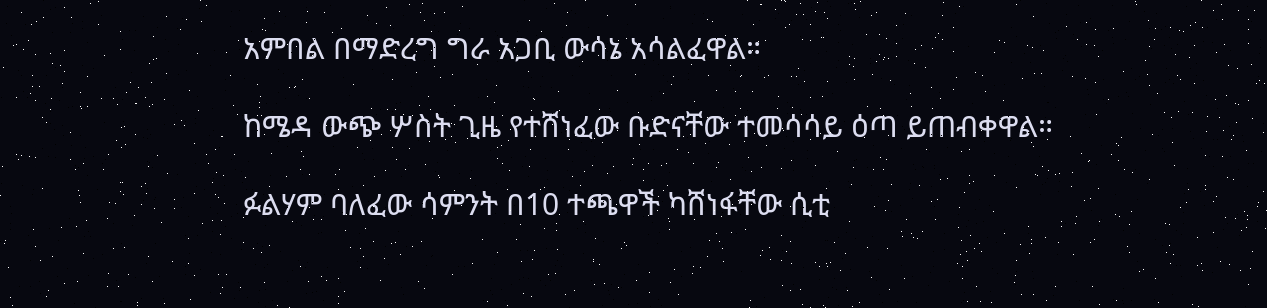አምበል በማድረግ ግራ አጋቢ ውሳኔ አሳልፈዋል።

ከሜዳ ውጭ ሦስት ጊዜ የተሸነፈው ቡድናቸው ተመሳሳይ ዕጣ ይጠብቀዋል።

ፉልሃም ባለፈው ሳምንት በ10 ተጫዋች ካሸነፋቸው ሲቲ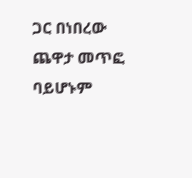ጋር በነበረው ጨዋታ መጥፎ ባይሆኑም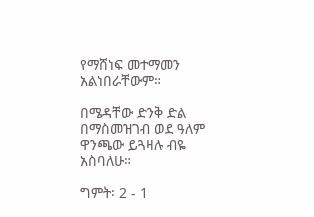የማሸነፍ መተማመን አልነበራቸውም።

በሜዳቸው ድንቅ ድል በማስመዝገብ ወደ ዓለም ዋንጫው ይጓዛሉ ብዬ አስባለሁ።

ግምት፡ 2 - 1